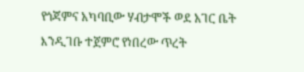የጎጃምና አካባቢው ሃብታሞች ወደ አገር ቤት እንዲገቡ ተጀምሮ የነበረው ጥረት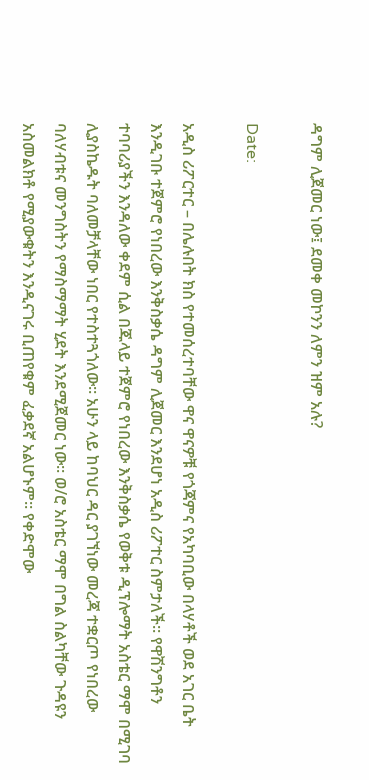ዳግም ሊጀመር ነው፤ ደመቀ መኮንን ለምን ዝም አሉ?

Date:

አዲስ ሪፖርተር – በሌሉበት ክስ የተመሰረተባቸው ዋና ዋናዎቹ የጎጃምና የአካባቢው በላሃቶች ወደ አገር ቤት እንዲገቡ ተጀምሮ የነበረው እንቅስቃሴ ዳግም ሊጀመር እንደሆነ አዲስ ሪፖተር ስምታለች። የዋሽንግቶን ተባባሪያችን እንዳለው ቀደም ሲል በጁላይ ተጀምሮ የነበረው እንቅስቃሴ የወቅቱ ዲፕሎማት አስቴር ማሞ በሚገባ ሊያስኬዱት ባለመቻላቸው ነበር የተስተጓጎለው። አሁን ላይ ከባህር ዳር ያገኘነው መረጃ ተቋርጦ የነበረው ባለሃብቱና መንግስትን የማስማማት ሂደት እንደሚጀመር ነው። ወ/ሮ አስቴር ማሞ በግል ስልካቸው ጉዳዩን አስመልክቶ የሚያውቁትን እንዲናገሩ ቢጠየቁም ፈቃደኛ አልሆኑም። የቀድሞው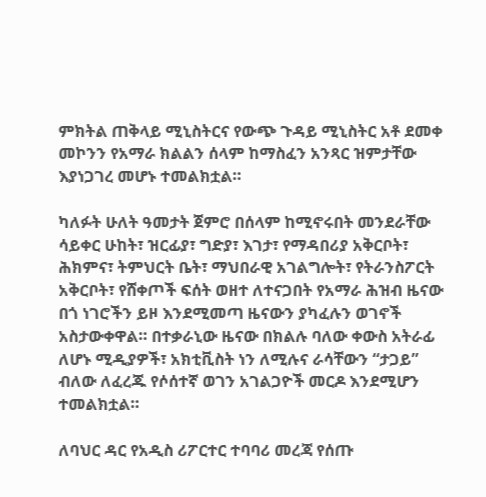ምክትል ጠቅላይ ሚኒስትርና የውጭ ጉዳይ ሚኒስትር አቶ ደመቀ መኮንን የአማራ ክልልን ሰላም ከማስፈን አንጻር ዝምታቸው እያነጋገረ መሆኑ ተመልክቷል።

ካለፉት ሁለት ዓመታት ጀምሮ በሰላም ከሚኖሩበት መንደራቸው ሳይቀር ሁከት፣ ዝርፊያ፣ ግድያ፣ እገታ፣ የማዳበሪያ አቅርቦት፣ ሕክምና፣ ትምህርት ቤት፣ ማህበራዊ አገልግሎት፣ የትራንስፖርት አቅርቦት፣ የሸቀጦች ፍሰት ወዘተ ለተናጋበት የአማራ ሕዝብ ዜናው በጎ ነገሮችን ይዞ እንደሚመጣ ዜናውን ያካፈሉን ወገኖች አስታውቀዋል። በተቃራኒው ዜናው በክልሉ ባለው ቀውስ አትራፊ ለሆኑ ሚዲያዎች፣ አክቲቪስት ነን ለሚሉና ራሳቸውን “ታጋይ” ብለው ለፈረጁ የሶሰተኛ ወገን አገልጋዮች መርዶ እንደሚሆን ተመልክቷል።

ለባህር ዳር የአዲስ ሪፖርተር ተባባሪ መረጃ የሰጡ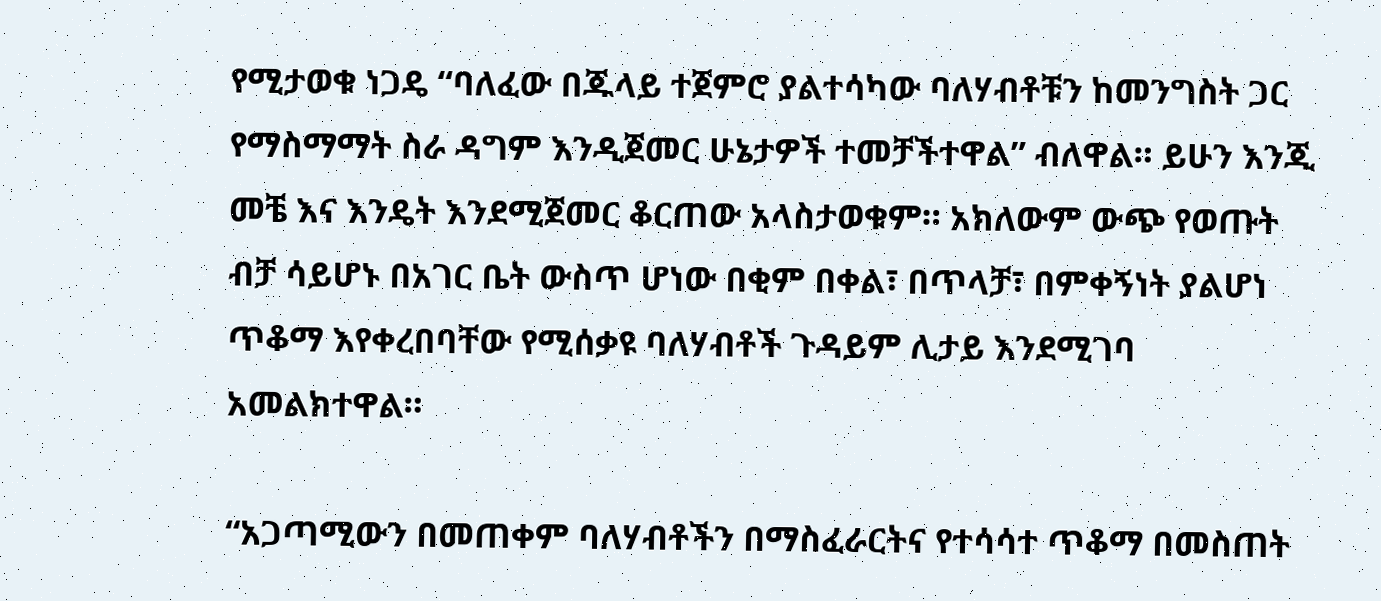የሚታወቁ ነጋዴ “ባለፈው በጁላይ ተጀምሮ ያልተሳካው ባለሃብቶቹን ከመንግስት ጋር የማስማማት ስራ ዳግም እንዲጀመር ሁኔታዎች ተመቻችተዋል” ብለዋል። ይሁን እንጂ መቼ እና እንዴት እንደሚጀመር ቆርጠው አላስታወቁም። አክለውም ውጭ የወጡት ብቻ ሳይሆኑ በአገር ቤት ውስጥ ሆነው በቂም በቀል፣ በጥላቻ፣ በምቀኝነት ያልሆነ ጥቆማ እየቀረበባቸው የሚሰቃዩ ባለሃብቶች ጉዳይም ሊታይ እንደሚገባ አመልክተዋል።

“አጋጣሚውን በመጠቀም ባለሃብቶችን በማስፈራርትና የተሳሳተ ጥቆማ በመስጠት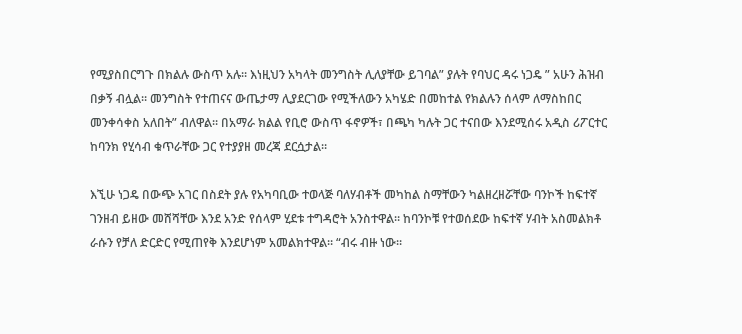የሚያስበርግጉ በክልሉ ውስጥ አሉ። እነዚህን አካላት መንግስት ሊለያቸው ይገባል” ያሉት የባህር ዳሩ ነጋዴ ” አሁን ሕዝብ በቃኝ ብሏል። መንግስት የተጠናና ውጤታማ ሊያደርገው የሚችለውን አካሄድ በመከተል የክልሉን ሰላም ለማስከበር መንቀሳቀስ አለበት” ብለዋል። በአማራ ክልል የቢሮ ውስጥ ፋኖዎች፣ በጫካ ካሉት ጋር ተናበው እንደሚሰሩ አዲስ ሪፖርተር ከባንክ የሂሳብ ቁጥራቸው ጋር የተያያዘ መረጃ ደርሷታል።

እኚሁ ነጋዴ በውጭ አገር በስደት ያሉ የአካባቢው ተወላጅ ባለሃብቶች መካከል ስማቸውን ካልዘረዘሯቸው ባንኮች ከፍተኛ ገንዘብ ይዘው መሸሻቸው እንደ አንድ የሰላም ሂደቱ ተግዳሮት አንስተዋል። ከባንኮቹ የተወሰደው ከፍተኛ ሃብት አስመልክቶ ራሱን የቻለ ድርድር የሚጠየቅ እንደሆነም አመልክተዋል። “ብሩ ብዙ ነው።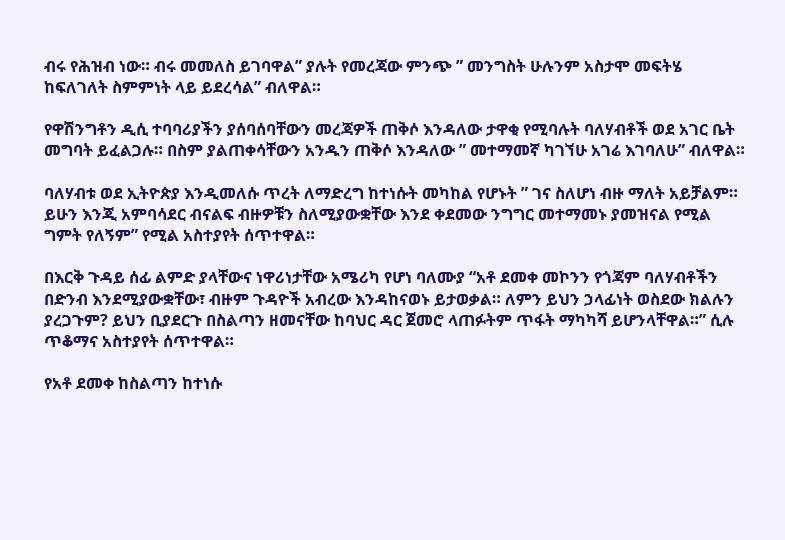ብሩ የሕዝብ ነው። ብሩ መመለስ ይገባዋል” ያሉት የመረጃው ምንጭ ” መንግስት ሁሉንም አስታሞ መፍትሄ ከፍለገለት ስምምነት ላይ ይደረሳል” ብለዋል።

የዋሽንግቶን ዲሲ ተባባሪያችን ያሰባሰባቸውን መረጃዎች ጠቅሶ እንዳለው ታዋቂ የሚባሉት ባለሃብቶች ወደ አገር ቤት መግባት ይፈልጋሉ። በስም ያልጠቀሳቸውን አንዱን ጠቅሶ እንዳለው ” መተማመኛ ካገኘሁ አገሬ እገባለሁ” ብለዋል።

ባለሃብቱ ወደ ኢትዮጵያ እንዲመለሱ ጥረት ለማድረግ ከተነሱት መካከል የሆኑት ” ገና ስለሆነ ብዙ ማለት አይቻልም። ይሁን እንጂ አምባሳደር ብናልፍ ብዙዎቹን ስለሚያውቋቸው እንደ ቀደመው ንግግር መተማመኑ ያመዝናል የሚል ግምት የለኝም” የሚል አስተያየት ሰጥተዋል።

በእርቅ ጉዳይ ሰፊ ልምድ ያላቸውና ነዋሪነታቸው አሜሪካ የሆነ ባለሙያ “አቶ ደመቀ መኮንን የጎጃም ባለሃብቶችን በድንብ እንደሚያውቋቸው፣ ብዙም ጉዳዮች አብረው እንዳከናወኑ ይታወቃል። ለምን ይህን ኃላፊነት ወስደው ክልሉን ያረጋጉም? ይህን ቢያደርጉ በስልጣን ዘመናቸው ከባህር ዳር ጀመሮ ላጠፉትም ጥፋት ማካካሻ ይሆንላቸዋል።” ሲሉ ጥቆማና አስተያየት ሰጥተዋል።

የአቶ ደመቀ ከስልጣን ከተነሱ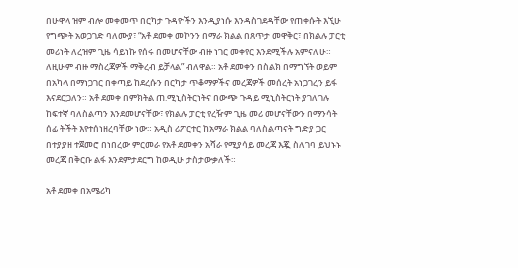በሁዋላ ዝም ብሎ መቀመጥ በርካታ ጉዳዮችን እንዲያነሱ እንዳስገደዳቸው የጠቀሱት እኚሁ የግጭት አወጋገድ ባለሙያ፣ “አቶ ደመቀ መኮንን በማራ ክልል በጸጥታ መዋቅር፣ በክልሉ ፓርቲ መሪነት ለረዝም ጊዜ ሳይነኩ የሰሩ በመሆናቸው ብዙ ነገር መቀየር እንደሚችሉ አምናለሁ። ለዚሁም ብዙ ማስረጃዎች ማቅረብ ይቻላል” ብለዋል። አቶ ደመቀን በስልክ በማግኘት ወይም በአካላ በማነጋገር በቀጣይ ከደረሱን በርካታ ጥቆማዎችና መረጃዎች መሰረት አነጋገረን ይፋ እናደርጋለን። አቶ ደመቀ በምክትል ጠ.ሚኒስትርነትና በውጭ ጉዳይ ሚኒስትርነት ያገለገሉ ከፍተኛ ባለስልጣን እንደመሆናቸው፣ የክልሉ ፓርቲ የረዥም ጊዜ መሪ መሆናቸውን በማንሳት ሰፊ ትችት እየተሰነዘረባቸው ነው። አዲስ ሪፖርተር ከአማራ ክልል ባለስልጣናት ግድያ ጋር በተያያዘ ተጀመሮ በነበረው ምርመራ የአቶ ደመቀን አሻራ የሚያሳይ መረጃ እጇ ስለገባ ይህኑኑ መረጃ በቅርቡ ልፋ እንደምታደርግ ከወዲሁ ታስታውቃለች።

አቶ ደመቀ በአሜሪካ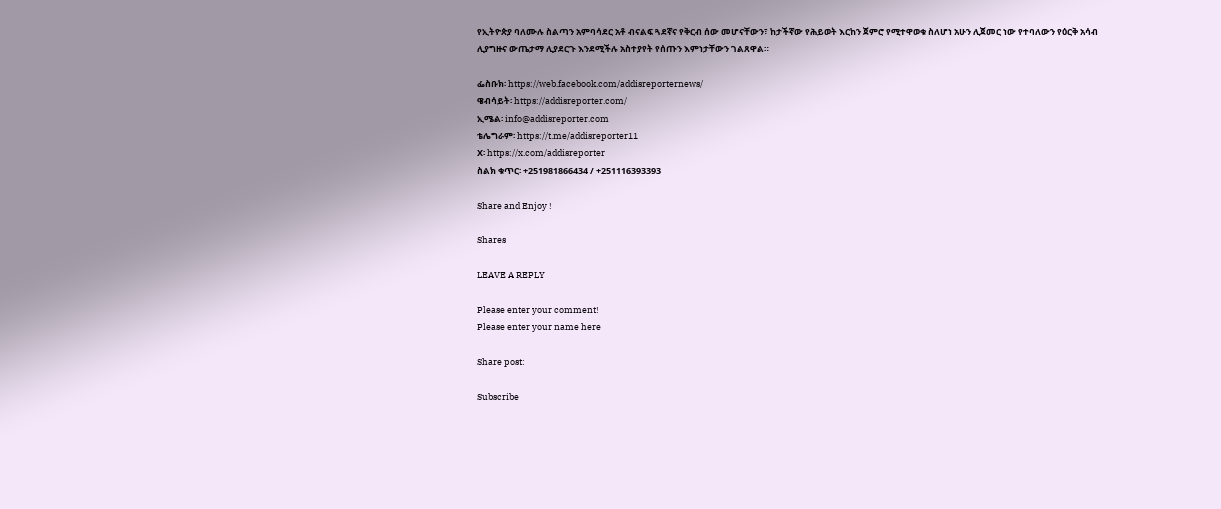የኢትዮጵያ ባለሙሉ ስልጣን አምባሳደር አቶ ብናልፍ ጓደኛና የቅርብ ሰው መሆናቸውን፣ ከታችኛው የሕይወት እርከን ጀምሮ የሚተዋወቁ ስለሆነ አሁን ሊጀመር ነው የተባለውን የዕርቅ አሳብ ሊያግዙና ውጤታማ ሊያደርጉ እንደሚችሉ አስተያየት የሰጡን እምነታቸውን ገልጸዋል።

ፌስቡክ፡ https://web.facebook.com/addisreporternews/
ዌብሳይት፡ https://addisreporter.com/
ኢሜል፡ info@addisreporter.com
ቴሌግራም፡ https://t.me/addisreporter11
X፡ https://x.com/addisreporter
ስልክ ቁጥር፡ +251981866434 / +251116393393

Share and Enjoy !

Shares

LEAVE A REPLY

Please enter your comment!
Please enter your name here

Share post:

Subscribe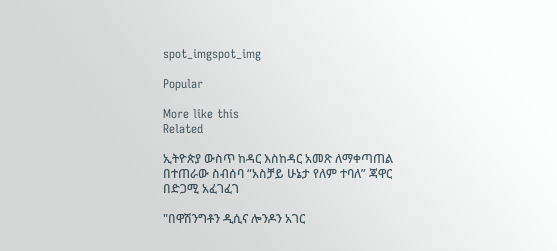spot_imgspot_img

Popular

More like this
Related

ኢትዮጵያ ውስጥ ከዳር እስከዳር አመጽ ለማቀጣጠል በተጠራው ስብሰባ “አስቻይ ሁኔታ የለም ተባለ” ጃዋር በድጋሚ አፈገፈገ

"በዋሽንግቶን ዲሲና ሎንዶን አገር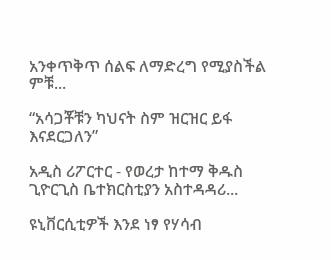አንቀጥቅጥ ሰልፍ ለማድረግ የሚያስችል ምቹ...

“አሳጋቾቹን ካህናት ስም ዝርዝር ይፋ እናደርጋለን”

አዲስ ሪፖርተር - የወረታ ከተማ ቅዱስ ጊዮርጊስ ቤተክርስቲያን አስተዳዳሪ...

ዩኒቨርሲቲዎች እንደ ነፃ የሃሳብ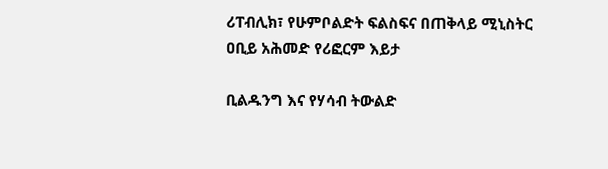ሪፐብሊክ፣ የሁምቦልድት ፍልስፍና በጠቅላይ ሚኒስትር ዐቢይ አሕመድ የሪፎርም እይታ

ቢልዱንግ እና የሃሳብ ትውልድ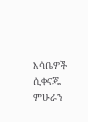እሳቤዎች ሲቀናጁ ምሁራን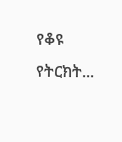የቆዩ የትርክት...